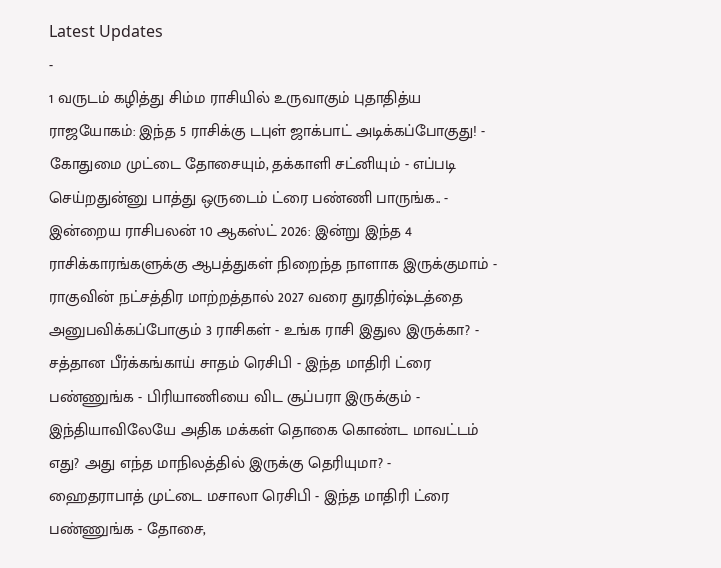Latest Updates
-
1 வருடம் கழித்து சிம்ம ராசியில் உருவாகும் புதாதித்ய ராஜயோகம்: இந்த 5 ராசிக்கு டபுள் ஜாக்பாட் அடிக்கப்போகுது! -
கோதுமை முட்டை தோசையும், தக்காளி சட்னியும் - எப்படி செய்றதுன்னு பாத்து ஒருடைம் ட்ரை பண்ணி பாருங்க.. -
இன்றைய ராசிபலன் 10 ஆகஸ்ட் 2026: இன்று இந்த 4 ராசிக்காரங்களுக்கு ஆபத்துகள் நிறைந்த நாளாக இருக்குமாம் -
ராகுவின் நட்சத்திர மாற்றத்தால் 2027 வரை துரதிர்ஷ்டத்தை அனுபவிக்கப்போகும் 3 ராசிகள் - உங்க ராசி இதுல இருக்கா? -
சத்தான பீர்க்கங்காய் சாதம் ரெசிபி - இந்த மாதிரி ட்ரை பண்ணுங்க - பிரியாணியை விட சூப்பரா இருக்கும் -
இந்தியாவிலேயே அதிக மக்கள் தொகை கொண்ட மாவட்டம் எது? அது எந்த மாநிலத்தில் இருக்கு தெரியுமா? -
ஹைதராபாத் முட்டை மசாலா ரெசிபி - இந்த மாதிரி ட்ரை பண்ணுங்க - தோசை,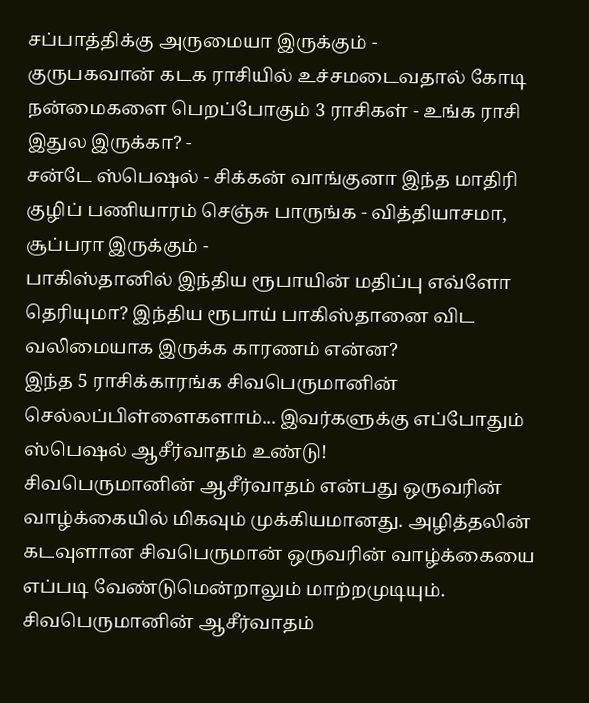சப்பாத்திக்கு அருமையா இருக்கும் -
குருபகவான் கடக ராசியில் உச்சமடைவதால் கோடி நன்மைகளை பெறப்போகும் 3 ராசிகள் - உங்க ராசி இதுல இருக்கா? -
சன்டே ஸ்பெஷல் - சிக்கன் வாங்குனா இந்த மாதிரி குழிப் பணியாரம் செஞ்சு பாருங்க - வித்தியாசமா, சூப்பரா இருக்கும் -
பாகிஸ்தானில் இந்திய ரூபாயின் மதிப்பு எவ்ளோ தெரியுமா? இந்திய ரூபாய் பாகிஸ்தானை விட வலிமையாக இருக்க காரணம் என்ன?
இந்த 5 ராசிக்காரங்க சிவபெருமானின் செல்லப்பிள்ளைகளாம்... இவர்களுக்கு எப்போதும் ஸ்பெஷல் ஆசீர்வாதம் உண்டு!
சிவபெருமானின் ஆசீர்வாதம் என்பது ஒருவரின் வாழ்க்கையில் மிகவும் முக்கியமானது. அழித்தலின் கடவுளான சிவபெருமான் ஒருவரின் வாழ்க்கையை எப்படி வேண்டுமென்றாலும் மாற்றமுடியும்.
சிவபெருமானின் ஆசீர்வாதம்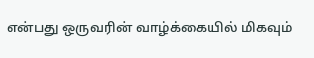என்பது ஒருவரின் வாழ்க்கையில் மிகவும்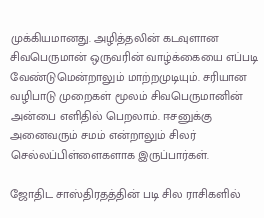முக்கியமானது. அழித்தலின் கடவுளான சிவபெருமான் ஒருவரின் வாழ்க்கையை எப்படி வேண்டுமென்றாலும் மாற்றமுடியும். சரியான வழிபாடு முறைகள் மூலம் சிவபெருமானின் அன்பை எளிதில் பெறலாம். ஈசனுக்கு அனைவரும் சமம் என்றாலும் சிலர் செல்லப்பிள்ளைகளாக இருப்பார்கள்.

ஜோதிட சாஸ்திரதத்தின் படி சில ராசிகளில்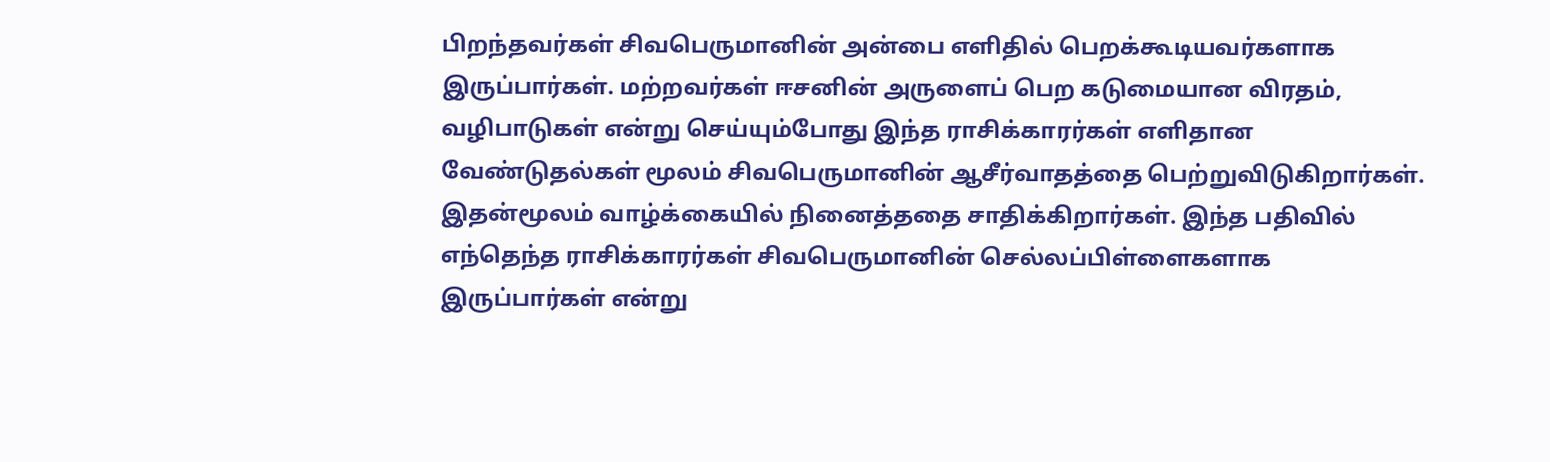பிறந்தவர்கள் சிவபெருமானின் அன்பை எளிதில் பெறக்கூடியவர்களாக இருப்பார்கள். மற்றவர்கள் ஈசனின் அருளைப் பெற கடுமையான விரதம், வழிபாடுகள் என்று செய்யும்போது இந்த ராசிக்காரர்கள் எளிதான வேண்டுதல்கள் மூலம் சிவபெருமானின் ஆசீர்வாதத்தை பெற்றுவிடுகிறார்கள். இதன்மூலம் வாழ்க்கையில் நினைத்ததை சாதிக்கிறார்கள். இந்த பதிவில் எந்தெந்த ராசிக்காரர்கள் சிவபெருமானின் செல்லப்பிள்ளைகளாக இருப்பார்கள் என்று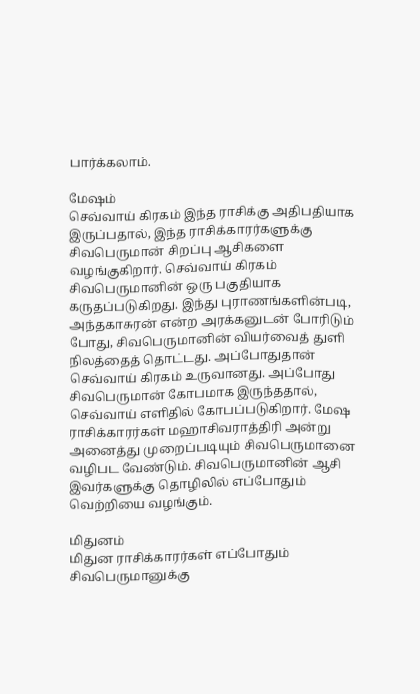பார்க்கலாம்.

மேஷம்
செவ்வாய் கிரகம் இந்த ராசிக்கு அதிபதியாக இருப்பதால், இந்த ராசிக்காரர்களுக்கு சிவபெருமான் சிறப்பு ஆசிகளை வழங்குகிறார். செவ்வாய் கிரகம் சிவபெருமானின் ஒரு பகுதியாக கருதப்படுகிறது. இந்து புராணங்களின்படி, அந்தகாசுரன் என்ற அரக்கனுடன் போரிடும் போது, சிவபெருமானின் வியர்வைத் துளி நிலத்தைத் தொட்டது. அப்போதுதான் செவ்வாய் கிரகம் உருவானது. அப்போது சிவபெருமான் கோபமாக இருந்ததால், செவ்வாய் எளிதில் கோபப்படுகிறார். மேஷ ராசிக்காரர்கள் மஹாசிவராத்திரி அன்று அனைத்து முறைப்படியும் சிவபெருமானை வழிபட வேண்டும். சிவபெருமானின் ஆசி இவர்களுக்கு தொழிலில் எப்போதும் வெற்றியை வழங்கும்.

மிதுனம்
மிதுன ராசிக்காரர்கள் எப்போதும் சிவபெருமானுக்கு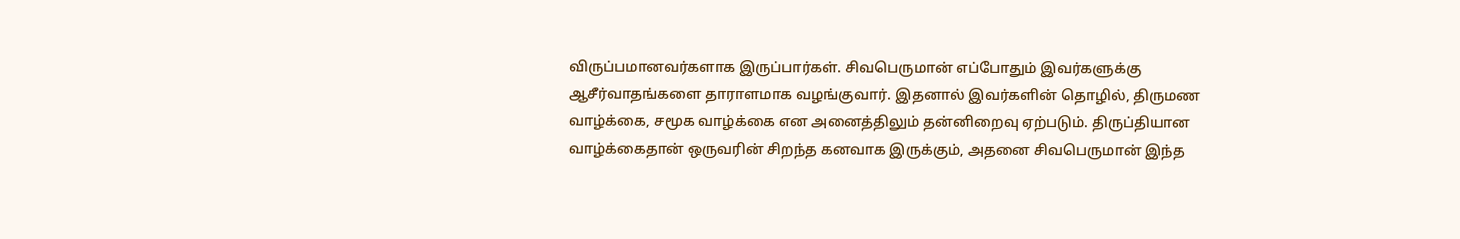விருப்பமானவர்களாக இருப்பார்கள். சிவபெருமான் எப்போதும் இவர்களுக்கு ஆசீர்வாதங்களை தாராளமாக வழங்குவார். இதனால் இவர்களின் தொழில், திருமண வாழ்க்கை, சமூக வாழ்க்கை என அனைத்திலும் தன்னிறைவு ஏற்படும். திருப்தியான வாழ்க்கைதான் ஒருவரின் சிறந்த கனவாக இருக்கும், அதனை சிவபெருமான் இந்த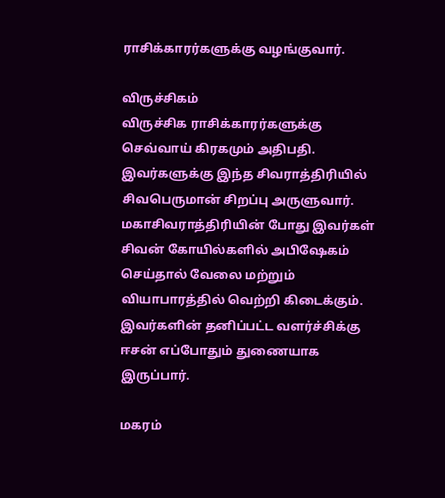ராசிக்காரர்களுக்கு வழங்குவார்.

விருச்சிகம்
விருச்சிக ராசிக்காரர்களுக்கு செவ்வாய் கிரகமும் அதிபதி. இவர்களுக்கு இந்த சிவராத்திரியில் சிவபெருமான் சிறப்பு அருளுவார். மகாசிவராத்திரியின் போது இவர்கள் சிவன் கோயில்களில் அபிஷேகம் செய்தால் வேலை மற்றும் வியாபாரத்தில் வெற்றி கிடைக்கும். இவர்களின் தனிப்பட்ட வளர்ச்சிக்கு ஈசன் எப்போதும் துணையாக இருப்பார்.

மகரம்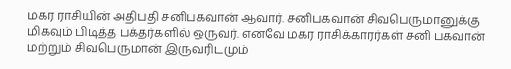மகர ராசியின் அதிபதி சனிபகவான் ஆவார். சனிபகவான் சிவபெருமானுக்கு மிகவும் பிடித்த பக்தர்களில் ஒருவர். எனவே மகர ராசிக்காரர்கள் சனி பகவான் மற்றும் சிவபெருமான் இருவரிடமும்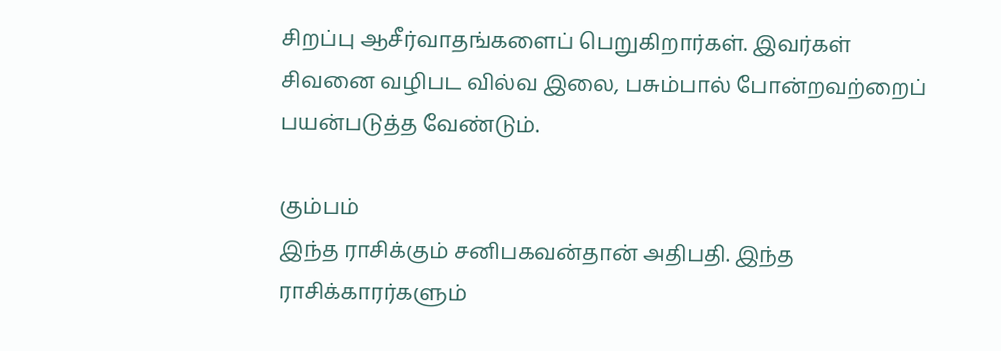சிறப்பு ஆசீர்வாதங்களைப் பெறுகிறார்கள். இவர்கள் சிவனை வழிபட வில்வ இலை, பசும்பால் போன்றவற்றைப் பயன்படுத்த வேண்டும்.

கும்பம்
இந்த ராசிக்கும் சனிபகவன்தான் அதிபதி. இந்த ராசிக்காரர்களும்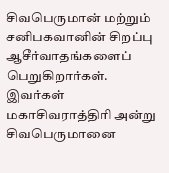சிவபெருமான் மற்றும் சனிபகவானின் சிறப்பு ஆசீர்வாதங்களைப் பெறுகிறார்கள். இவர்கள் மகாசிவராத்திரி அன்று சிவபெருமானை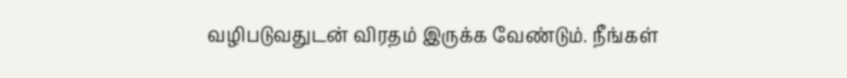வழிபடுவதுடன் விரதம் இருக்க வேண்டும். நீங்கள்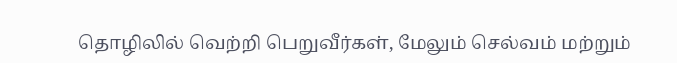தொழிலில் வெற்றி பெறுவீர்கள், மேலும் செல்வம் மற்றும்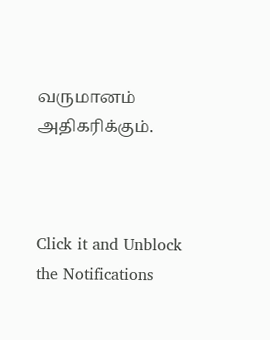வருமானம் அதிகரிக்கும்.



Click it and Unblock the Notifications